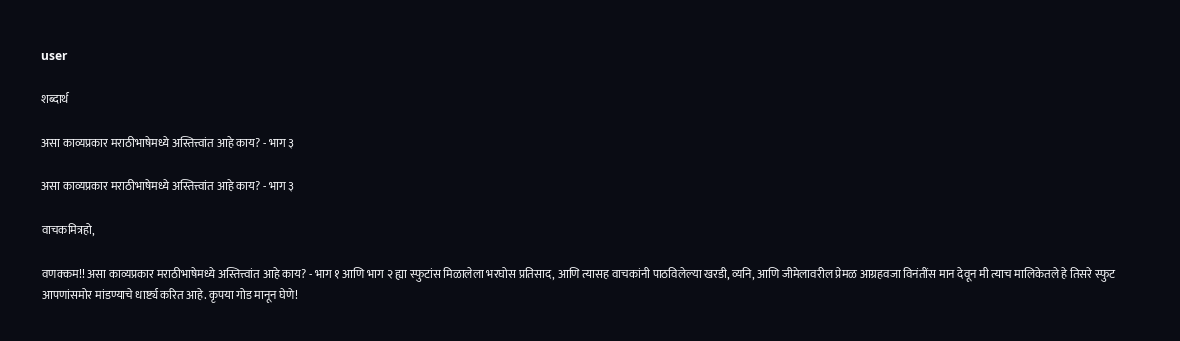user

शब्दार्थ

असा काव्यप्रकार मराठीभाषेमध्ये अस्तित्त्वांत आहे काय? - भाग ३

असा काव्यप्रकार मराठीभाषेमध्ये अस्तित्त्वांत आहे काय? - भाग ३

वाचकमित्रहो,

वणक्कम!! असा काव्यप्रकार मराठीभाषेमध्ये अस्तित्त्वांत आहे काय? - भाग १ आणि भाग २ ह्या स्फुटांस मिळालेला भरघोस प्रतिसाद, आणि त्यासह वाचकांनी पाठविलेल्या खरडी, व्यनि, आणि जीमेलावरील प्रेमळ आग्रहवजा विनंतींस मान देवून मी त्याच मालिकेतले हे तिसरे स्फुट आपणांसमोर मांडण्याचे धार्ष्ट्य करित आहे. कृपया गोड मानून घेणे!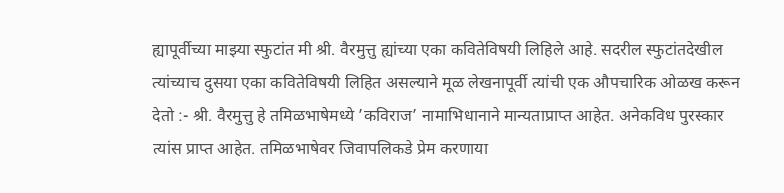ह्यापूर्वीच्या माझ्या स्फुटांत मी श्री. वैरमुत्तु ह्यांच्या एका कवितेविषयी लिहिले आहे. सदरील स्फुटांतदेखील त्यांच्याच दुसया एका कवितेविषयी लिहित असल्याने मूळ लेखनापूर्वी त्यांची एक औपचारिक ओळख करून देतो :- श्री. वैरमुत्तु हे तमिळभाषेमध्ये ’कविराज’ नामाभिधानाने मान्यताप्राप्त आहेत. अनेकविध पुरस्कार त्यांस प्राप्त आहेत. तमिळभाषेवर जिवापलिकडे प्रेम करणाया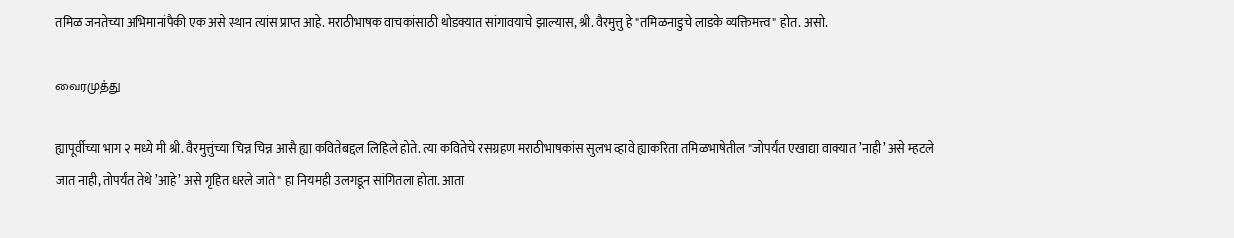तमिळ जनतेच्या अभिमानांपैकी एक असे स्थान त्यांस प्राप्त आहे. मराठीभाषक वाचकांसाठी थोडक्यात सांगावयाचे झाल्यास, श्री. वैरमुत्तु हे "तमिळनाडुचे लाडके व्यक्तिमत्त्व" होत. असो.

வைரமுத்து

ह्यापूर्वीच्या भाग २ मध्ये मी श्री. वैरमुत्तुंच्या चिन्न चिन्न आसै ह्या कवितेबद्दल लिहिले होते. त्या कवितेचे रसग्रहण मराठीभाषकांस सुलभ व्हावे ह्याकरिता तमिळभाषेतील "जोपर्यंत एखाद्या वाक्यात ’नाही’ असे म्हटले जात नाही, तोपर्यंत तेथे ’आहे’ असे गृहित धरले जाते" हा नियमही उलगडून सांगितला होता. आता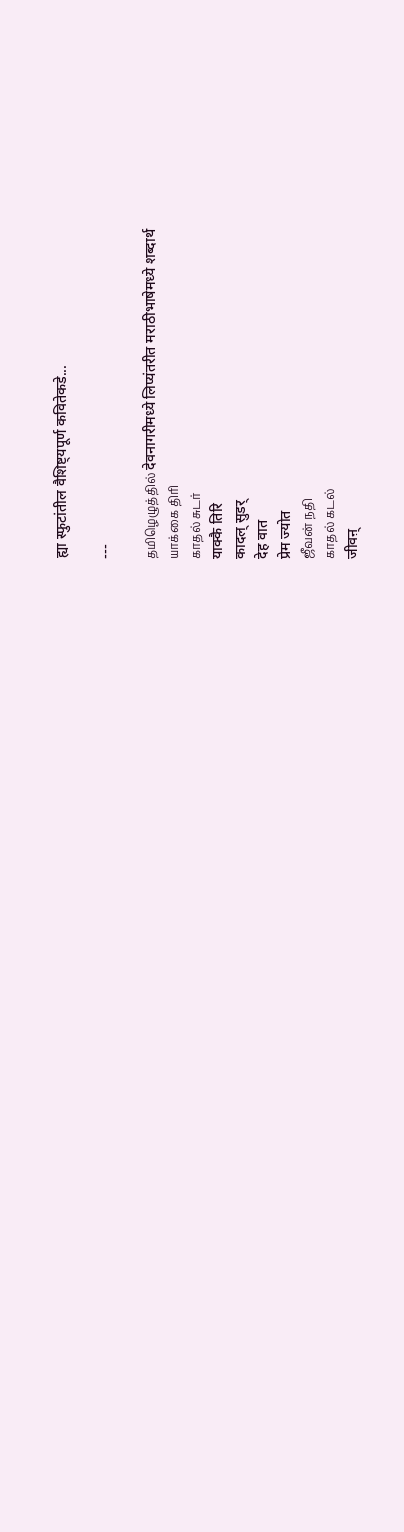ह्या स्फुटांतील वैशिष्ट्यपूर्ण कवितेकडे...

---

தமிழெழுத்தில் देवनागरीमध्ये लिप्यंतरीत मराठीभाषेमध्ये शब्दार्थ
யாக்கை திரி
காதல் சுடர்
याक्कै तिरि
कादल् सुडर्
देह वात
प्रेम ज्योत
ஜீவன் நதி
காதல் கடல்
जीवऩ्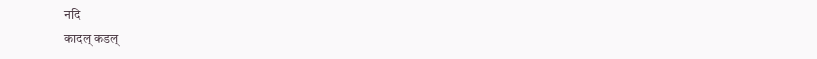नदि
कादल् कडल्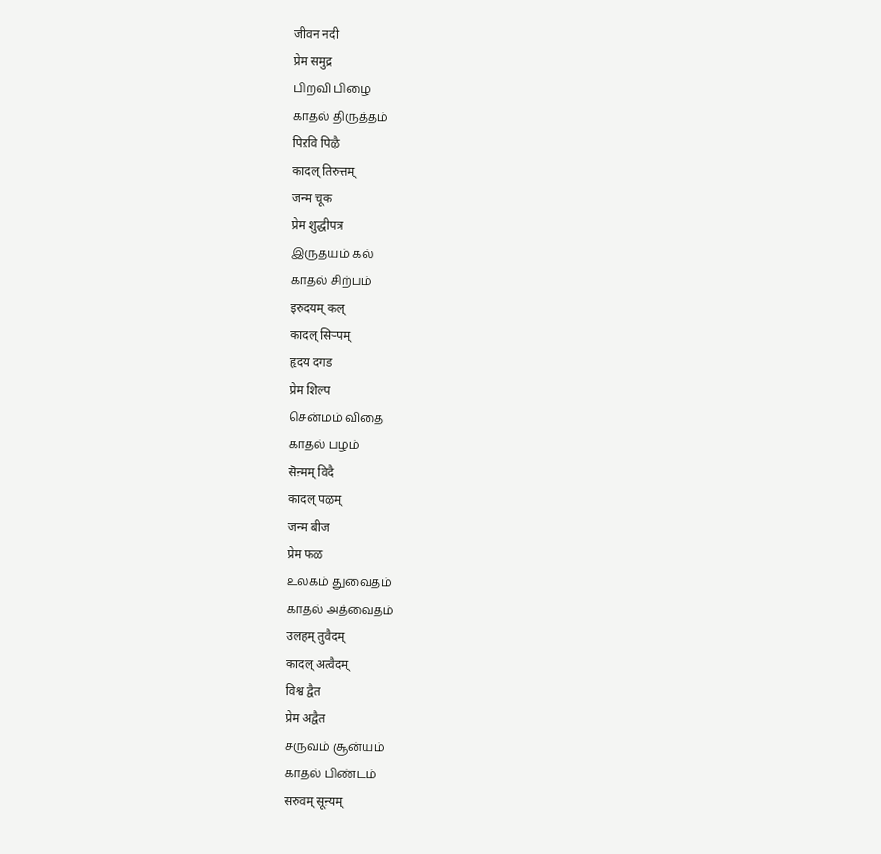जीवन नदी
प्रेम समुद्र
பிறவி பிழை
காதல் திருத்தம்
पिऱवि पिऴै
कादल् तिरुत्तम्
जन्म चूक
प्रेम शुद्धीपत्र
இருதயம் கல்
காதல் சிற்பம்
इरुदयम् कल्
कादल् सिऱ्पम्
हृदय दगड
प्रेम शिल्प
சென்மம் விதை
காதல் பழம்
सॆऩ्मम् विदै
कादल् पऴम्
जन्म बीज
प्रेम फळ
உலகம் துவைதம்
காதல் அத்வைதம்
उलहम् तुवैदम्
कादल् अत्वैदम्
विश्व द्वैत
प्रेम अद्वैत
சருவம் சூன்யம்
காதல் பிண்டம்
सरुवम् सूऩ्यम्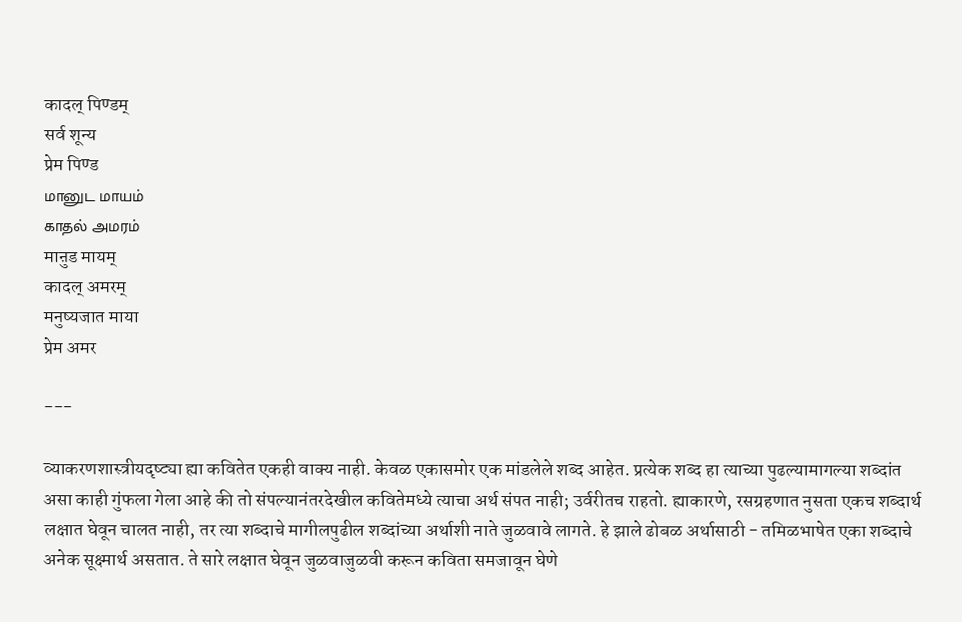कादल् पिण्डम्
सर्व शून्य
प्रेम पिण्ड
மானுட மாயம்
காதல் அமரம்
माऩुड मायम्
कादल् अमरम्
मनुष्यजात माया
प्रेम अमर

---

व्याकरणशास्त्रीयदृष्ट्या ह्या कवितेत एकही वाक्य नाही. केवळ एकासमोर एक मांडलेले शब्द आहेत. प्रत्येक शब्द हा त्याच्या पुढल्यामागल्या शब्दांत असा काही गुंफला गेला आहे की तो संपल्यानंतरदेखील कवितेमध्ये त्याचा अर्थ संपत नाही; उर्वरीतच राहतो. ह्याकारणे, रसग्रहणात नुसता एकच शब्दार्थ लक्षात घेवून चालत नाही, तर त्या शब्दाचे मागीलपुढील शब्दांच्या अर्थाशी नाते जुळवावे लागते. हे झाले ढोबळ अर्थासाठी - तमिळभाषेत एका शब्दाचे अनेक सूक्ष्मार्थ असतात. ते सारे लक्षात घेवून जुळवाजुळवी करून कविता समजावून घेणे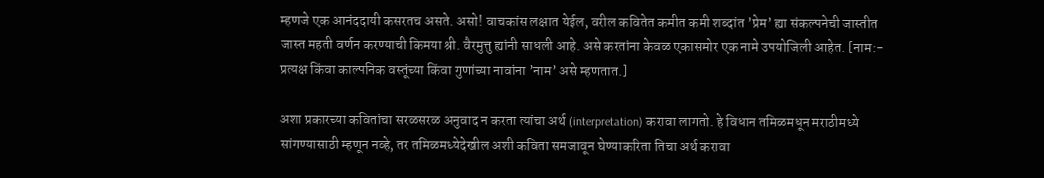म्हणजे एक आनंददायी कसरतच असते. असो! वाचकांस लक्षात येईल, वरील कवितेत कमीत कमी शब्दांत ’प्रेम’ ह्या संकल्पनेची जास्तीत जास्त महती वर्णन करण्याची किमया श्री. वैरमुत्तु ह्यांनी साधली आहे. असे करतांना केवळ एकासमोर एक नामे उपयोजिली आहेत. [नाम:- प्रत्यक्ष किंवा काल्पनिक वस्तूंच्या किंवा गुणांच्या नावांना ’नाम’ असे म्हणतात.]

अशा प्रकारच्या कवितांचा सरळसरळ अनुवाद न करता त्यांचा अर्थ (interpretation) करावा लागतो. हे विधान तमिळमधून मराठीमध्ये सांगण्यासाठी म्हणून नव्हे, तर तमिळमध्येदेखील अशी कविता समजावून घेण्याकरिता तिचा अर्थ करावा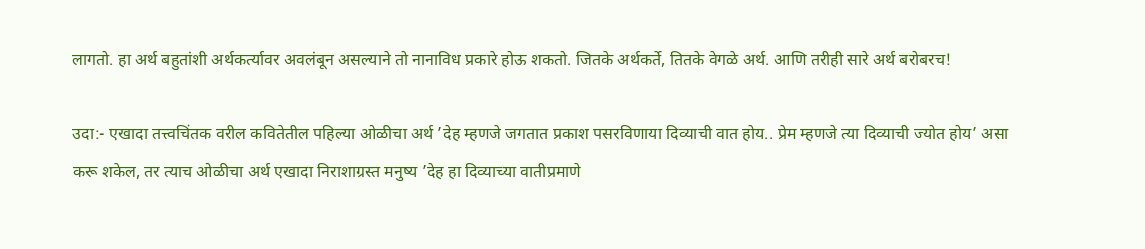लागतो. हा अर्थ बहुतांशी अर्थकर्त्यावर अवलंबून असल्याने तो नानाविध प्रकारे होऊ शकतो. जितके अर्थकर्ते, तितके वेगळे अर्थ. आणि तरीही सारे अर्थ बरोबरच!

उदा:- एखादा तत्त्वचिंतक वरील कवितेतील पहिल्या ओळीचा अर्थ ’देह म्हणजे जगतात प्रकाश पसरविणाया दिव्याची वात होय.. प्रेम म्हणजे त्या दिव्याची ज्योत होय’ असा करू शकेल, तर त्याच ओळीचा अर्थ एखादा निराशाग्रस्त मनुष्य ’देह हा दिव्याच्या वातीप्रमाणे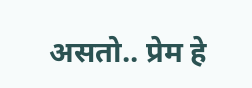असतो.. प्रेम हे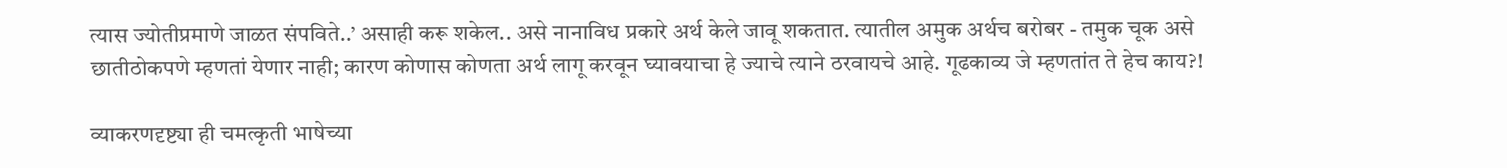त्यास ज्योतीप्रमाणे जाळत संपविते..’ असाही करू शकेल.. असे नानाविध प्रकारे अर्थ केले जावू शकतात. त्यातील अमुक अर्थच बरोबर - तमुक चूक असे छातीठोकपणे म्हणतां येणार नाही; कारण कोणास कोणता अर्थ लागू करवून घ्यावयाचा हे ज्याचे त्याने ठरवायचे आहे. गूढकाव्य जे म्हणतांत ते हेच काय?!

व्याकरणदृष्ट्या ही चमत्कृती भाषेच्या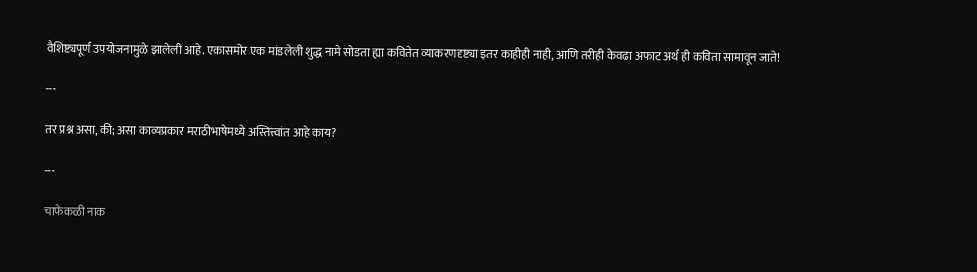वैशिष्ट्यपूर्ण उपयोजनामुळे झालेली आहे. एकासमोर एक मांडलेली शुद्ध नामे सोडता ह्या कवितेत व्याकरणदृष्ट्या इतर काहीही नाही, आणि तरीही केवढा अफाट अर्थ ही कविता सामावून जाते!

---

तर प्रश्न असा, की; असा काव्यप्रकार मराठीभाषेमध्ये अस्तित्त्वांत आहे काय?

---

चाफेकळी नाक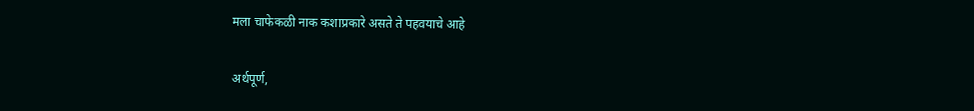मला चाफेकळी नाक कशाप्रकारे असते ते पहवयाचे आहे

अर्थपूर्ण,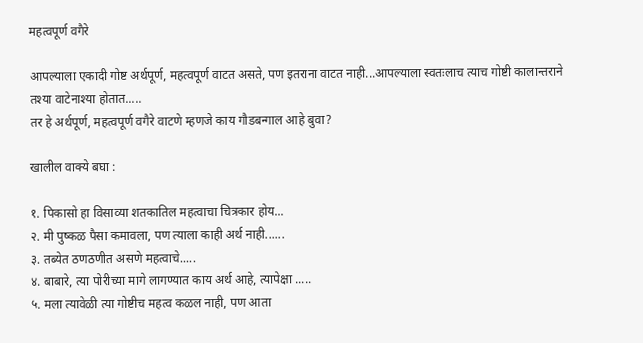महत्वपूर्ण वगैरे

आपल्याला एकादी गोष्ट अर्थपूर्ण, महत्वपूर्ण वाटत असते, पण इतराना वाटत नाही...आपल्याला स्वतःलाच त्याच गोष्टी कालान्तराने तश्या वाटेनाश्या होतात.....
तर हे अर्थपूर्ण, महत्वपूर्ण वगैरे वाटणे म्हणजे काय गौडबन्गाल आहे बुवा?

खालील वाक्ये बघा :

१. पिकासो हा विसाव्या शतकातिल महत्वाचा चित्रकार होय...
२. मी पुष्कळ पैसा कमावला, पण त्याला काही अर्थ नाही......
३. तब्येत ठणठणीत असणे महत्वाचे.....
४. बाबारे, त्या पोरीच्या मागे लागण्यात काय अर्थ आहे, त्यापेक्षा .....
५. मला त्यावेळी त्या गोष्टीच महत्व कळल नाही, पण आता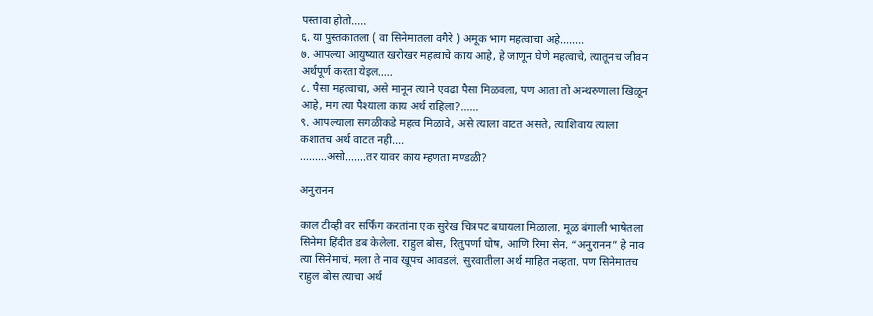पस्तावा होतो.....
६. या पुस्तकातला ( वा सिनेमातला वगैरे ) अमूक भाग महत्वाचा अहे........
७. आपल्या आयुष्यात खरोखर महत्वाचे काय आहे, हे जाणून घेणे महत्वाचे, त्यातूनच जीवन अर्थपूर्ण करता येइल.....
८. पैसा महत्वाचा, असे मानून त्याने एवढा पैसा मिळवला, पण आता तो अन्थरुणाला खिळून आहे, मग त्या पैश्याला काय अर्थ राहिला?......
९. आपल्याला सगळीकडे महत्व मिळावे, असे त्याला वाटत असते, त्याशिवाय त्याला कशातच अर्थ वाटत नही....
.........असो.......तर यावर काय म्हणता मण्डळी?

अनुरानन

काल टीव्ही वर सर्फिंग करतांना एक सुरेख चित्रपट बघायला मिळाला. मूळ बंगाली भाषेतला सिनेमा हिंदीत डब केलेला. राहुल बोस, रितुपर्णा घोष, आणि रिमा सेन. “अनुरानन” हे नाव त्या सिनेमाचं. मला ते नाव खूपच आवडलं. सुरवातीला अर्थ माहित नव्हता. पण सिनेमातच राहुल बोस त्याचा अर्थ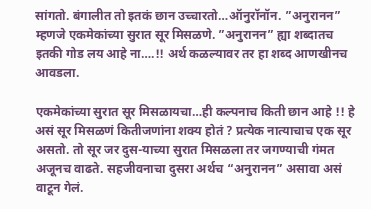सांगतो. बंगालीत तो इतकं छान उच्चारतो…ऑनुरॉनॉन. ”अनुरानन” म्हणजे एकमेकांच्या सुरात सूर मिसळणे. ”अनुरानन” ह्या शब्दातच इतकी गोड लय आहे ना….!! अर्थ कळल्यावर तर हा शब्द आणखीनच आवडला.

एकमेकांच्या सुरात सूर मिसळायचा…ही कल्पनाच किती छान आहे !! हे असं सूर मिसळणं कितीजणांना शक्य होतं ? प्रत्येक नात्याचाच एक सूर असतो. तो सूर जर दुस-याच्या सुरात मिसळला तर जगण्याची गंमत अजूनच वाढते. सहजीवनाचा दुसरा अर्थच “अनुरानन” असावा असं वाटून गेलं.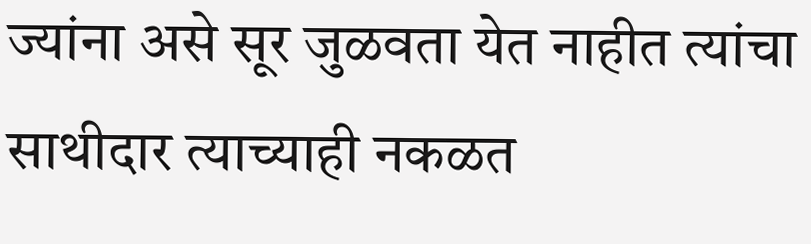ज्यांना असे सूर जुळवता येत नाहीत त्यांचा साथीदार त्याच्याही नकळत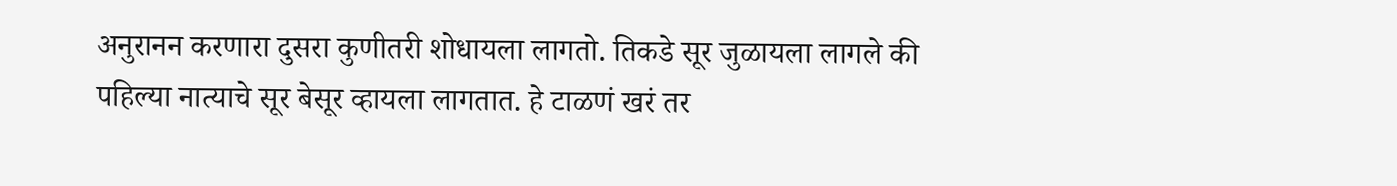अनुरानन करणारा दुसरा कुणीतरी शोधायला लागतो. तिकडे सूर जुळायला लागले की पहिल्या नात्याचे सूर बेसूर व्हायला लागतात. हे टाळणं खरं तर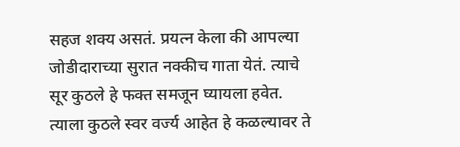सहज शक्य असतं. प्रयत्न केला की आपल्या जोडीदाराच्या सुरात नक्कीच गाता येतं. त्याचे सूर कुठले हे फक्त समजून घ्यायला हवेत. त्याला कुठले स्वर वर्ज्य आहेत हे कळल्यावर ते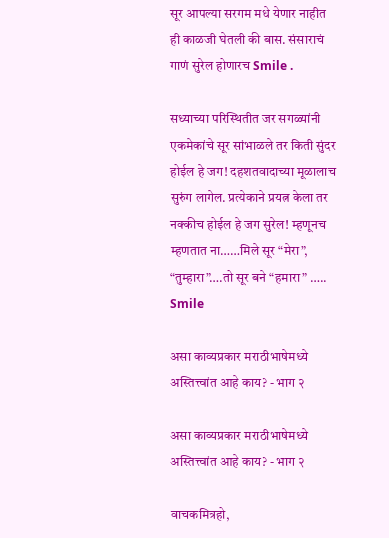सूर आपल्या सरगम मधे येणार नाहीत ही काळजी घेतली की बास. संसाराचं गाणं सुरेल होणारच Smile .

सध्याच्या परिस्थितीत जर सगळ्यांनी एकमेकांचे सूर सांभाळले तर किती सुंदर होईल हे जग! दहशतवादाच्या मूळालाच सुरुंग लागेल. प्रत्येकाने प्रयत्न केला तर नक्कीच होईल हे जग सुरेल! म्हणूनच म्हणतात ना……मिले सूर “मेरा”, “तुम्हारा”….तो सूर बने “हमारा” ….. Smile

असा काव्यप्रकार मराठीभाषेमध्ये अस्तित्त्वांत आहे काय? - भाग २

असा काव्यप्रकार मराठीभाषेमध्ये अस्तित्त्वांत आहे काय? - भाग २

वाचकमित्रहो,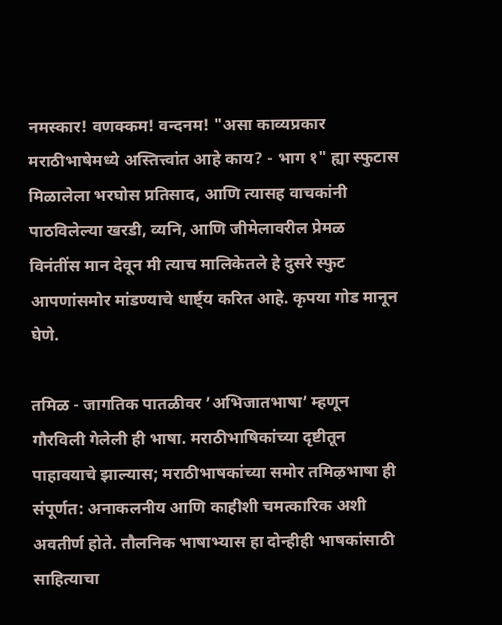नमस्कार! वणक्कम! वन्दनम! "असा काव्यप्रकार मराठीभाषेमध्ये अस्तित्त्वांत आहे काय? - भाग १" ह्या स्फुटास मिळालेला भरघोस प्रतिसाद, आणि त्यासह वाचकांनी पाठविलेल्या खरडी, व्यनि, आणि जीमेलावरील प्रेमळ विनंतींस मान देवून मी त्याच मालिकेतले हे दुसरे स्फुट आपणांसमोर मांडण्याचे धार्ष्ट्य करित आहे. कृपया गोड मानून घेणे.

तमिळ - जागतिक पातळीवर ’अभिजातभाषा’ म्हणून गौरविली गेलेली ही भाषा. मराठीभाषिकांच्या दृष्टीतून पाहावयाचे झाल्यास; मराठीभाषकांच्या समोर तमिऴभाषा ही संपूर्णत: अनाकलनीय आणि काहीशी चमत्कारिक अशी अवतीर्ण होते. तौलनिक भाषाभ्यास हा दोन्हीही भाषकांसाठी साहित्याचा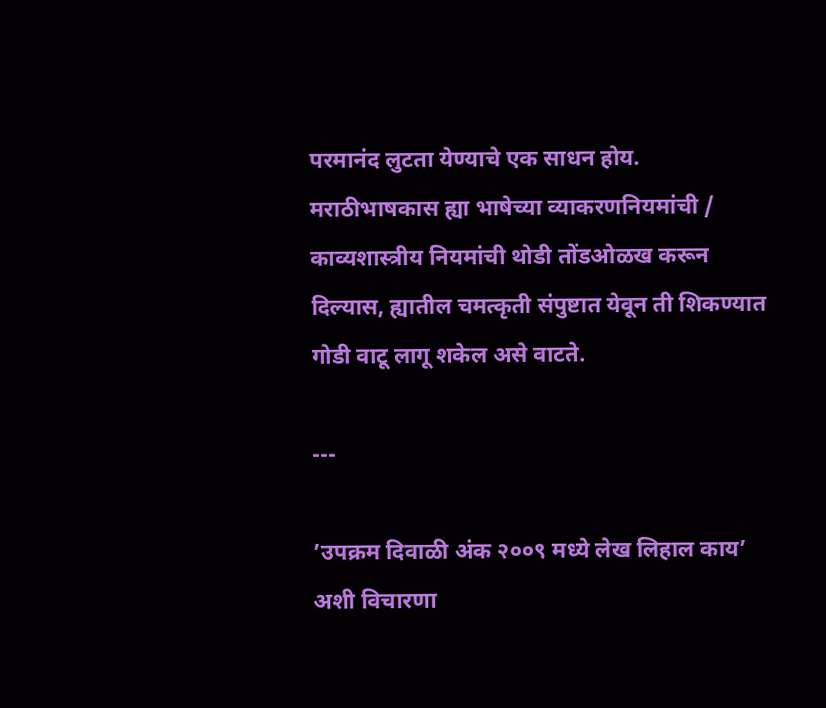परमानंद लुटता येण्याचे एक साधन होय. मराठीभाषकास ह्या भाषेच्या व्याकरणनियमांची / काव्यशास्त्रीय नियमांची थोडी तोंडओळख करून दिल्यास, ह्यातील चमत्कृती संपुष्टात येवून ती शिकण्यात गोडी वाटू लागू शकेल असे वाटते.

---

’उपक्रम दिवाळी अंक २००९ मध्ये लेख लिहाल काय’ अशी विचारणा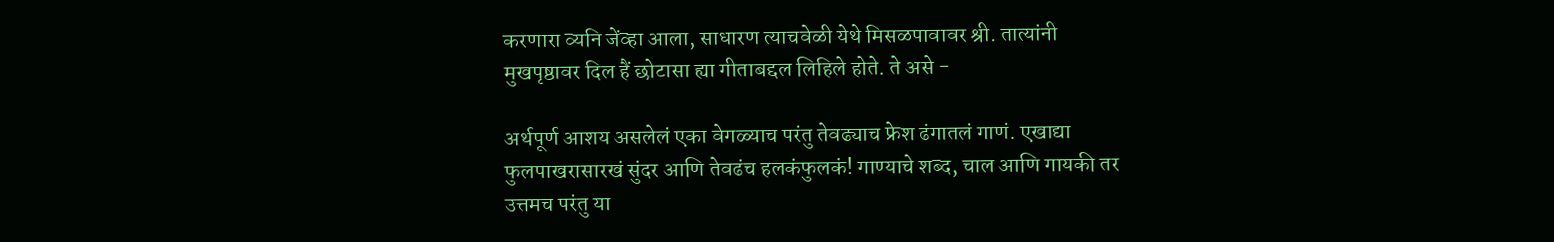करणारा व्यनि जेंव्हा आला, साधारण त्याचवेळी येथे मिसळपावावर श्री. तात्यांनी मुखपृष्ठावर दिल हैं छोटासा ह्या गीताबद्दल लिहिले होते. ते असे -

अर्थपूर्ण आशय असलेलं एका वेगळ्याच परंतु तेवढ्याच फ्रेश ढंगातलं गाणं. एखाद्या फुलपाखरासारखं सुंदर आणि तेवढंच हलकंफुलकं! गाण्याचे शब्द, चाल आणि गायकी तर उत्तमच परंतु या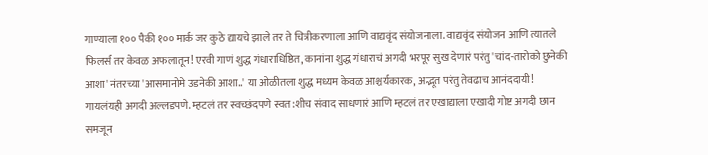गाण्याला १०० पैकी १०० मार्क जर कुठे द्यायचे झाले तर ते चित्रीकरणाला आणि वाद्यवृंद संयोजनाला. वाद्यवृंद संयोजन आणि त्यातले फिलर्स तर केवळ अफलातून! एरवी गाणं शुद्ध गंधाराधिष्ठित, कानांना शुद्ध गंधाराचं अगदी भरपूर सुख देणारं परंतु 'चांद-तारोको छुनेकी आशा' नंतरच्या 'आसमानोमे उडनेकी आशा..' या ओळीतला शुद्ध मध्यम केवळ आश्चर्यकारक, अद्भूत परंतु तेवढाच आनंददायी! गायलंयही अगदी अल्लडपणे. म्हटलं तर स्वच्छंदपणे स्वत:शीच संवाद साधणारं आणि म्हटलं तर एखाद्याला एखादी गोष्ट अगदी छान समजून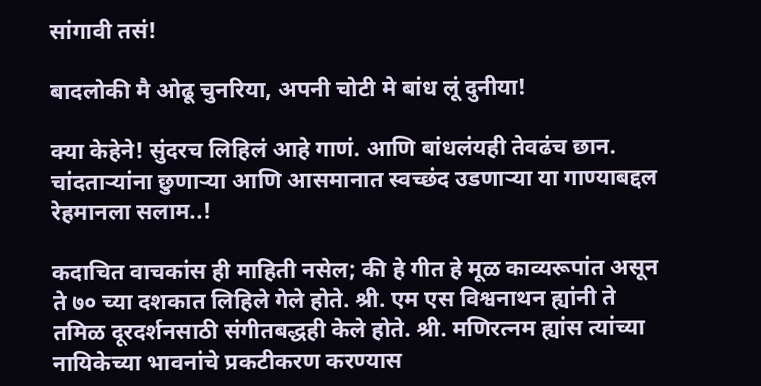सांगावी तसं!

बादलोकी मै ओढू चुनरिया, अपनी चोटी मे बांध लूं दुनीया!

क्या केहेने! सुंदरच लिहिलं आहे गाणं. आणि बांधलंयही तेवढंच छान. चांदतार्‍यांना छुणार्‍या आणि आसमानात स्वच्छंद उडणार्‍या या गाण्याबद्दल रेहमानला सलाम..!

कदाचित वाचकांस ही माहिती नसेल; की हे गीत हे मूळ काव्यरूपांत असून ते ७० च्या दशकात लिहिले गेले होते. श्री. एम एस विश्वनाथन ह्यांनी ते तमिळ दूरदर्शनसाठी संगीतबद्धही केले होते. श्री. मणिरत्नम ह्यांस त्यांच्या नायिकेच्या भावनांचे प्रकटीकरण करण्यास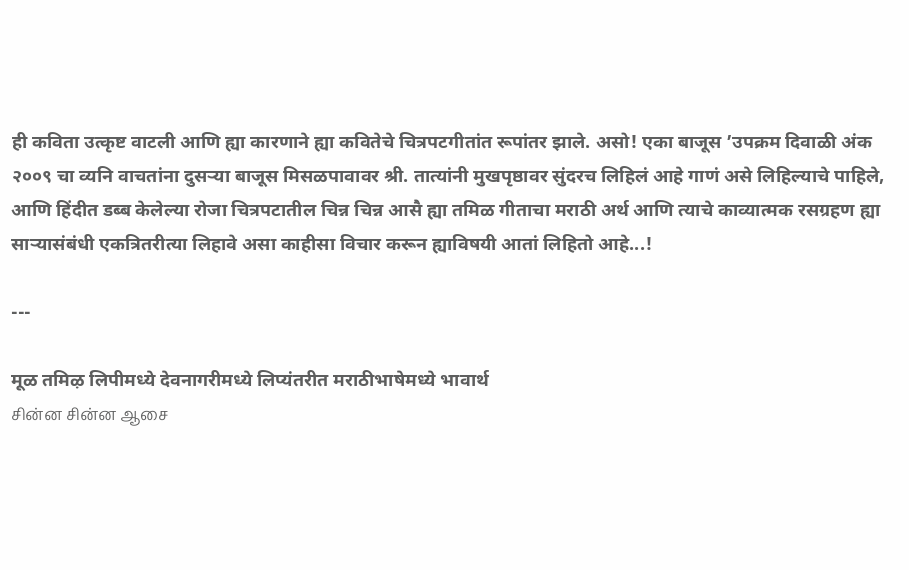ही कविता उत्कृष्ट वाटली आणि ह्या कारणाने ह्या कवितेचे चित्रपटगीतांत रूपांतर झाले. असो! एका बाजूस ’उपक्रम दिवाळी अंक २००९ चा व्यनि वाचतांना दुसर्‍या बाजूस मिसळपावावर श्री. तात्यांनी मुखपृष्ठावर सुंदरच लिहिलं आहे गाणं असे लिहिल्याचे पाहिले, आणि हिंदीत डब्ब केलेल्या रोजा चित्रपटातील चिन्न चिन्न आसै ह्या तमिळ गीताचा मराठी अर्थ आणि त्याचे काव्यात्मक रसग्रहण ह्या सार्‍यासंबंधी एकत्रितरीत्या लिहावे असा काहीसा विचार करून ह्याविषयी आतां लिहितो आहे...!

---

मूळ तमिऴ लिपीमध्ये देवनागरीमध्ये लिप्यंतरीत मराठीभाषेमध्ये भावार्थ
சின்ன சின்ன ஆசை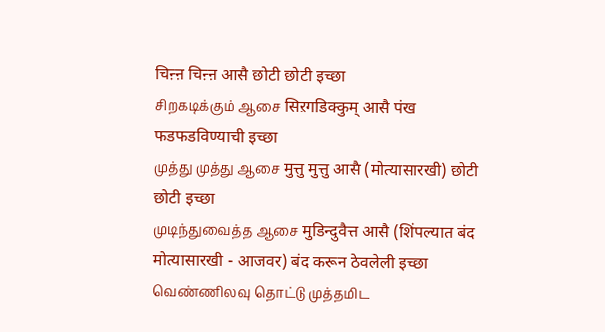चिऩ्ऩ चिऩ्ऩ आसै छोटी छोटी इच्छा
சிறகடிக்கும் ஆசை सिऱगडिक्कुम् आसै पंख फडफडविण्याची इच्छा
முத்து முத்து ஆசை मुत्तु मुत्तु आसै (मोत्यासारखी) छोटी छोटी इच्छा
முடிந்துவைத்த ஆசை मुडिन्दुवैत्त आसै (शिंपल्यात बंद मोत्यासारखी - आजवर) बंद करून ठेवलेली इच्छा
வெண்ணிலவு தொட்டு முத்தமிட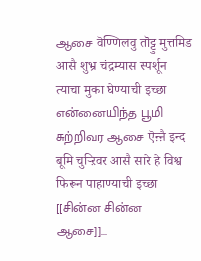ஆசை वॆण्णिलवु तॊट्टु मुत्तमिड आसै शुभ्र चंद्रम्यास स्पर्शून त्याचा मुका घेण्याची इच्छा
என்னையிந்த பூமி சுற்றிவர ஆசை ऎऩ्ऩै इन्द बूमि चुऱ्ऱिवर आसै सारे हे विश्व फिरून पाहाण्याची इच्छा
[[சின்ன சின்ன ஆசை]]...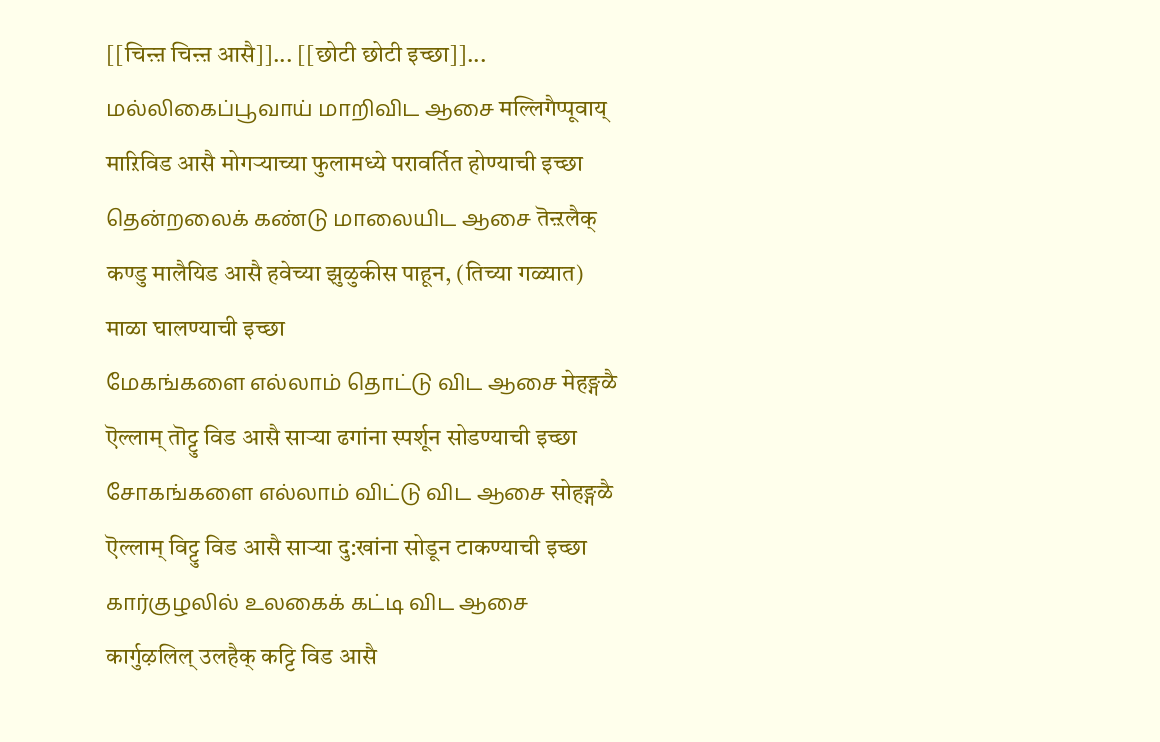[[चिऩ्ऩ चिऩ्ऩ आसै]]... [[छोटी छोटी इच्छा]]...
மல்லிகைப்பூவாய் மாறிவிட ஆசை मल्लिगैप्पूवाय् माऱिविड आसै मोगर्‍याच्या फुलामध्ये परावर्तित होण्याची इच्छा
தென்றலைக் கண்டு மாலையிட ஆசை तॆऩ्ऱलैक् कण्डु मालैयिड आसै हवेच्या झुळुकीस पाहून, (तिच्या गळ्यात) माळा घालण्याची इच्छा
மேகங்களை எல்லாம் தொட்டு விட ஆசை मेहङ्गळै ऎल्लाम् तॊट्टु विड आसै सार्‍या ढगांना स्पर्शून सोडण्याची इच्छा
சோகங்களை எல்லாம் விட்டு விட ஆசை सोहङ्गळै ऎल्लाम् विट्टु विड आसै सार्‍या दु:खांना सोडून टाकण्याची इच्छा
கார்குழலில் உலகைக் கட்டி விட ஆசை कार्गुऴलिल् उलहैक् कट्टि विड आसै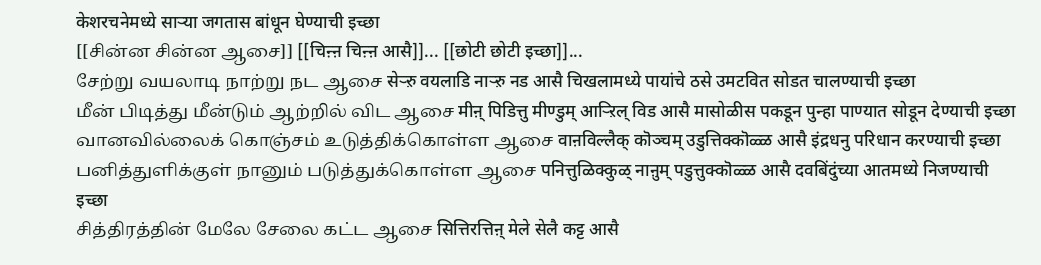केशरचनेमध्ये सार्‍या जगतास बांधून घेण्याची इच्छा
[[சின்ன சின்ன ஆசை]] [[चिऩ्ऩ चिऩ्ऩ आसै]]... [[छोटी छोटी इच्छा]]...
சேற்று வயலாடி நாற்று நட ஆசை सेऱ्ऱु वयलाडि नाऱ्ऱु नड आसै चिखलामध्ये पायांचे ठसे उमटवित सोडत चालण्याची इच्छा
மீன் பிடித்து மீன்டும் ஆற்றில் விட ஆசை मीऩ् पिडित्तु मीण्डुम् आऱ्ऱिल् विड आसै मासोळीस पकडून पुन्हा पाण्यात सोडून देण्याची इच्छा
வானவில்லைக் கொஞ்சம் உடுத்திக்கொள்ள ஆசை वाऩविल्लैक् कॊञ्चम् उडुत्तिक्कॊळ्ळ आसै इंद्रधनु परिधान करण्याची इच्छा
பனித்துளிக்குள் நானும் படுத்துக்கொள்ள ஆசை पनित्तुळिक्कुळ् नाऩुम् पडुत्तुक्कॊळ्ळ आसै दवबिंदुंच्या आतमध्ये निजण्याची इच्छा
சித்திரத்தின் மேலே சேலை கட்ட ஆசை सित्तिरत्तिऩ् मेले सेलै कट्ट आसै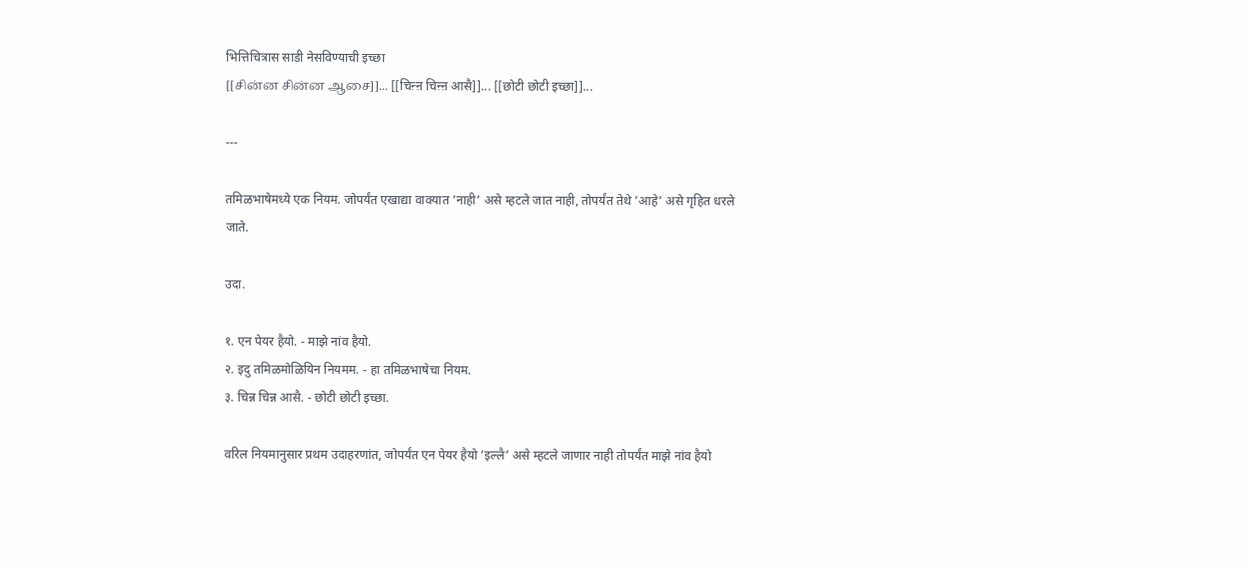भित्तिचित्रास साडी नेसविण्याची इच्छा
[[சின்ன சின்ன ஆசை]]... [[चिऩ्ऩ चिऩ्ऩ आसै]]... [[छोटी छोटी इच्छा]]...

---

तमिळभाषेमध्ये एक नियम. जोपर्यंत एखाद्या वाक्यात ’नाही’ असे म्हटले जात नाही, तोपर्यंत तेथे ’आहे’ असे गृहित धरले जाते.

उदा.

१. एन पेयर हैयो. - माझे नांव हैयो.
२. इदु तमिळमोळियिन नियमम. - हा तमिळभाषेचा नियम.
३. चिन्न चिन्न आसै. - छोटी छोटी इच्छा.

वरिल नियमानुसार प्रथम उदाहरणांत, जोपर्यंत एन पेयर हैयो ’इल्लै’ असे म्हटले जाणार नाही तोपर्यंत माझे नांव हैयो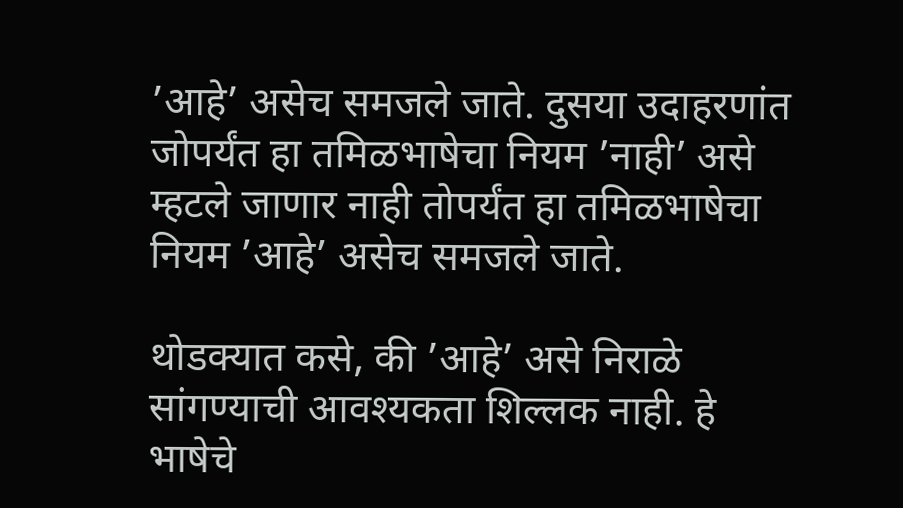’आहे’ असेच समजले जाते. दुसया उदाहरणांत जोपर्यंत हा तमिळभाषेचा नियम ’नाही’ असे म्हटले जाणार नाही तोपर्यंत हा तमिळभाषेचा नियम ’आहे’ असेच समजले जाते.

थोडक्यात कसे, की ’आहे’ असे निराळे सांगण्याची आवश्यकता शिल्लक नाही. हे भाषेचे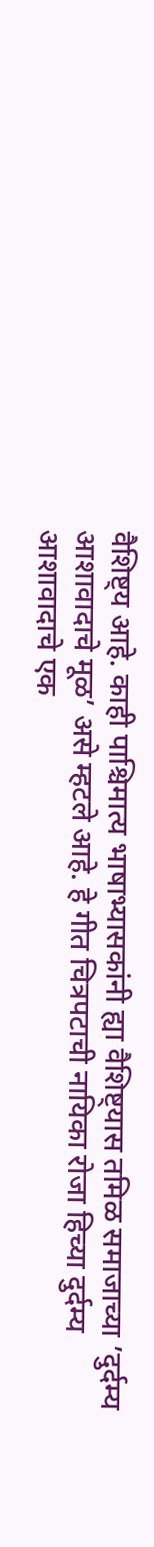वैशिष्ट्य आहे. काही पाश्चिमात्य भाषाभ्यासकांनी ह्या वैशिष्ट्यास तमिळ समाजाच्या ’दुर्दम्य आशावादाचे मूळ’ असे म्हटले आहे. हे गीत चित्रपटाची नायिका रोजा हिच्या दुर्दम्य आशावादाचे एक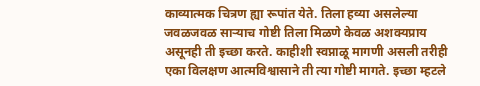काव्यात्मक चित्रण ह्या रूपांत येते. तिला हव्या असलेल्या जवळजवळ सार्‍याच गोष्टी तिला मिळणे केवळ अशक्यप्राय असूनही ती इच्छा करते. काहीशी स्वप्नाळू मागणी असली तरीही एका विलक्षण आत्मविश्वासाने ती त्या गोष्टी मागते. इच्छा म्हटले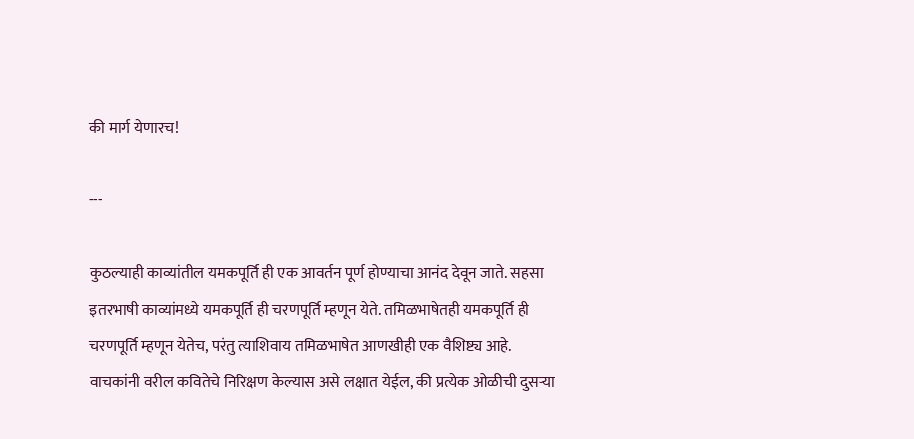की मार्ग येणारच!

---

कुठल्याही काव्यांतील यमकपूर्ति ही एक आवर्तन पूर्ण होण्याचा आनंद देवून जाते. सहसा इतरभाषी काव्यांमध्ये यमकपूर्ति ही चरणपूर्ति म्हणून येते. तमिळभाषेतही यमकपूर्ति ही चरणपूर्ति म्हणून येतेच, परंतु त्याशिवाय तमिळभाषेत आणखीही एक वैशिष्ट्य आहे. वाचकांनी वरील कवितेचे निरिक्षण केल्यास असे लक्षात येईल, की प्रत्येक ओळीची दुसर्‍या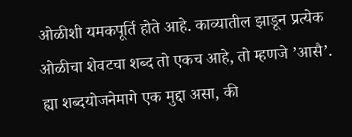ओळीशी यमकपूर्ति होते आहे. काव्यातील झाडून प्रत्येक ओळीचा शेवटचा शब्द तो एकच आहे, तो म्हणजे ’आसै’. ह्या शब्दयोजनेमागे एक मुद्दा असा, की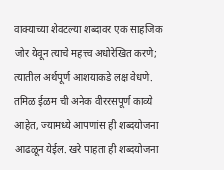वाक्याच्या शेवटल्या शब्दावर एक साहजिक जोर येवून त्याचे महत्त्व अधोरेखित करणे; त्यातील अर्थपूर्ण आशयाकडे लक्ष वेधणे. तमिळ ईळम ची अनेक वीररसपूर्ण काव्ये आहेत, ज्यामध्ये आपणांस ही शब्दयोजना आढळून येईल. खरे पाहता ही शब्दयोजना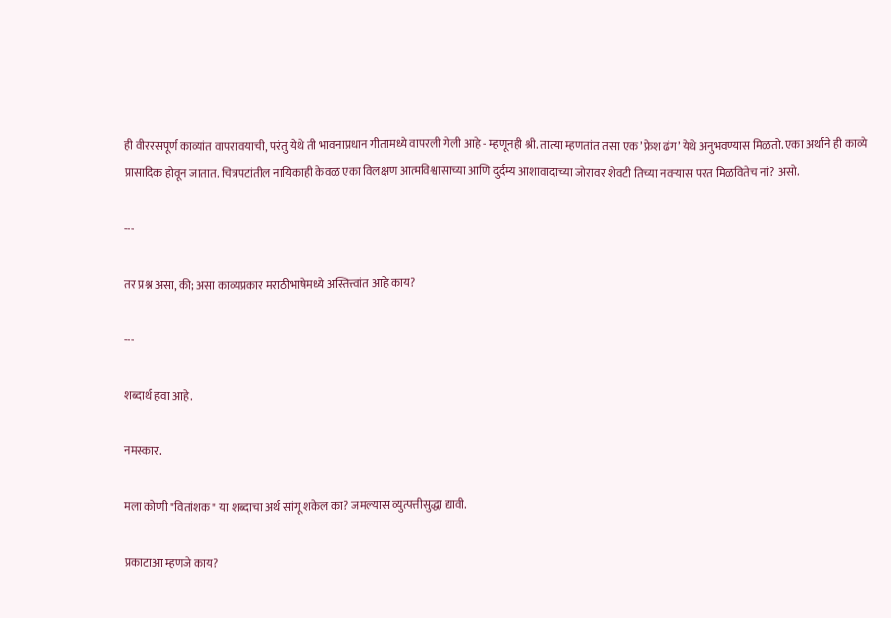ही वीररसपूर्ण काव्यांत वापरावयाची, परंतु येथे ती भावनाप्रधान गीतामध्ये वापरली गेली आहे - म्हणूनही श्री. तात्या म्हणतांत तसा एक ’फ्रेश ढंग’ येथे अनुभवण्यास मिळतो. एका अर्थाने ही काव्ये प्रासादिक होवून जातात. चित्रपटांतील नायिकाही केवळ एका विलक्षण आत्मविश्वासाच्या आणि दुर्दम्य आशावादाच्या जोरावर शेवटी तिच्या नवर्‍यास परत मिळवितेच नां? असो.

---

तर प्रश्न असा, की; असा काव्यप्रकार मराठीभाषेमध्ये अस्तित्त्वांत आहे काय?

---

शब्दार्थ हवा आहे.

नमस्कार.

मला कोणी "वितांशक" या शब्दाचा अर्थ सांगू शकेल का? जमल्यास व्युत्पत्तीसुद्धा द्यावी.

प्रकाटाआ म्हणजे काय?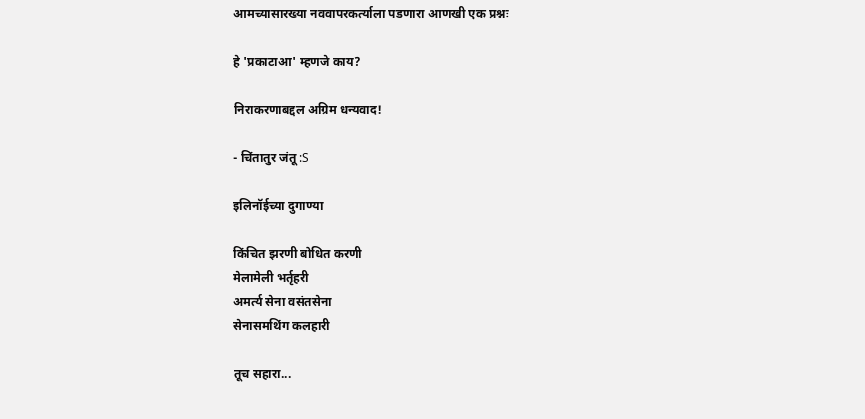आमच्यासारख्या नववापरकर्त्याला पडणारा आणखी एक प्रश्नः

हे 'प्रकाटाआ' म्हणजे काय?

निराकरणाबद्दल अग्रिम धन्यवाद!

- चिंतातुर जंतू :S

इलिनॉईच्या दुगाण्या

किंचित झरणी बोधित करणी
मेलामेली भर्तृहरी
अमर्त्य सेना वसंतसेना
सेनासमथिंग कलहारी

तूच सहारा...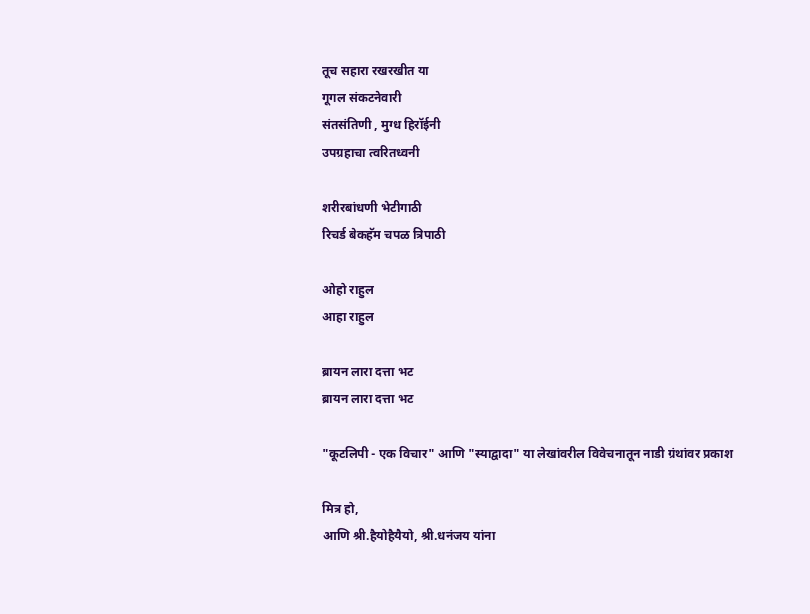तूच सहारा रखरखीत या
गूगल संकटनेवारी
संतसंतिणी , मुग्ध हिरॉईनी
उपग्रहाचा त्वरितध्वनी

शरीरबांधणी भेटीगाठी
रिचर्ड बेकहॅम चपळ त्रिपाठी

ओहो राहुल
आहा राहुल

ब्रायन लारा दत्ता भट
ब्रायन लारा दत्ता भट

"कूटलिपी - एक विचार" आणि "स्याद्वादा" या लेखांवरील विवेचनातून नाडी ग्रंथांवर प्रकाश

मित्र हो,
आणि श्री.हैयोहैयैयो, श्री.धनंजय यांना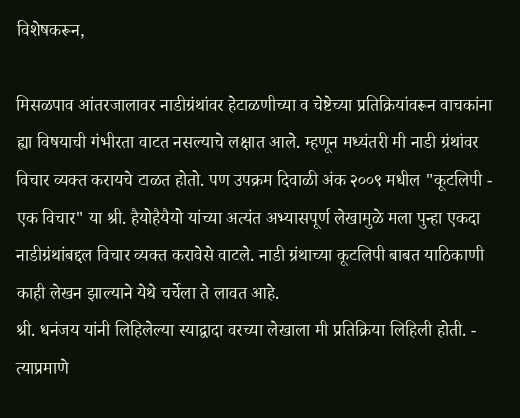विशेषकरून,

मिसळपाव आंतरजालावर नाडीग्रंथांवर हेटाळणीच्या व चेष्टेच्या प्रतिक्रियांवरून वाचकांना ह्या विषयाची गंभीरता वाटत नसल्याचे लक्षात आले. म्हणून मध्यंतरी मी नाडी ग्रंथांवर विचार व्यक्त करायचे टाळत होतो. पण उपक्रम दिवाळी अंक २००९ मधील "कूटलिपी - एक विचार" या श्री. हैयोहैयैयो यांच्या अत्यंत अभ्यासपूर्ण लेखामुळे मला पुन्हा एकदा नाडीग्रंथांबद्दल विचार व्यक्त करावेसे वाटले. नाडी ग्रंथाच्या कूटलिपी बाबत याठिकाणी काही लेखन झाल्याने येथे चर्चेला ते लावत आहे.
श्री. धनंजय यांनी लिहिलेल्या स्याद्वादा वरच्या लेखाला मी प्रतिक्रिया लिहिली होती. - त्याप्रमाणे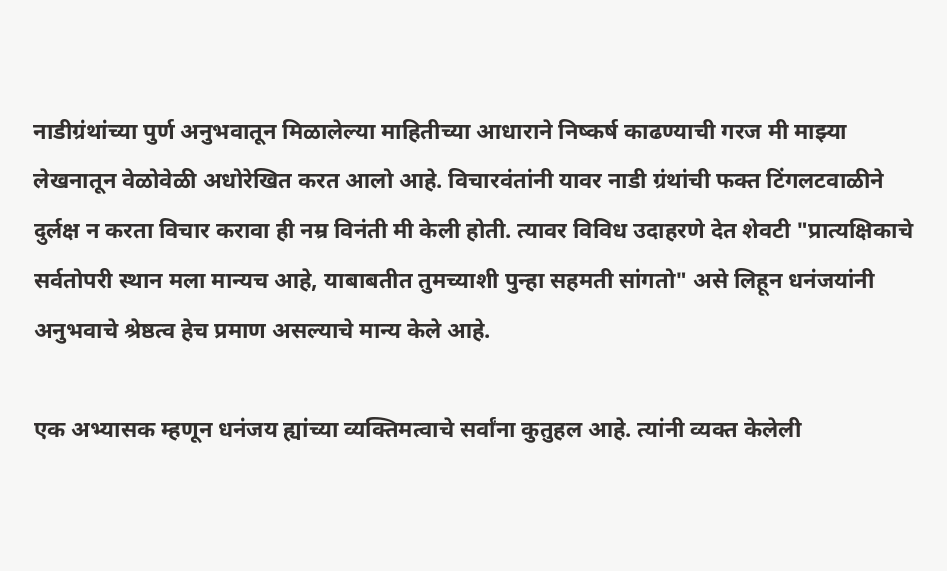नाडीग्रंथांच्या पुर्ण अनुभवातून मिळालेल्या माहितीच्या आधाराने निष्कर्ष काढण्याची गरज मी माझ्या लेखनातून वेळोवेळी अधोरेखित करत आलो आहे. विचारवंतांनी यावर नाडी ग्रंथांची फक्त टिंगलटवाळीने दुर्लक्ष न करता विचार करावा ही नम्र विनंती मी केली होती. त्यावर विविध उदाहरणे देत शेवटी "प्रात्यक्षिकाचे सर्वतोपरी स्थान मला मान्यच आहे, याबाबतीत तुमच्याशी पुन्हा सहमती सांगतो" असे लिहून धनंजयांनी अनुभवाचे श्रेष्ठत्व हेच प्रमाण असल्याचे मान्य केले आहे.

एक अभ्यासक म्हणून धनंजय ह्यांच्या व्यक्तिमत्वाचे सर्वांना कुतुहल आहे. त्यांनी व्यक्त केलेली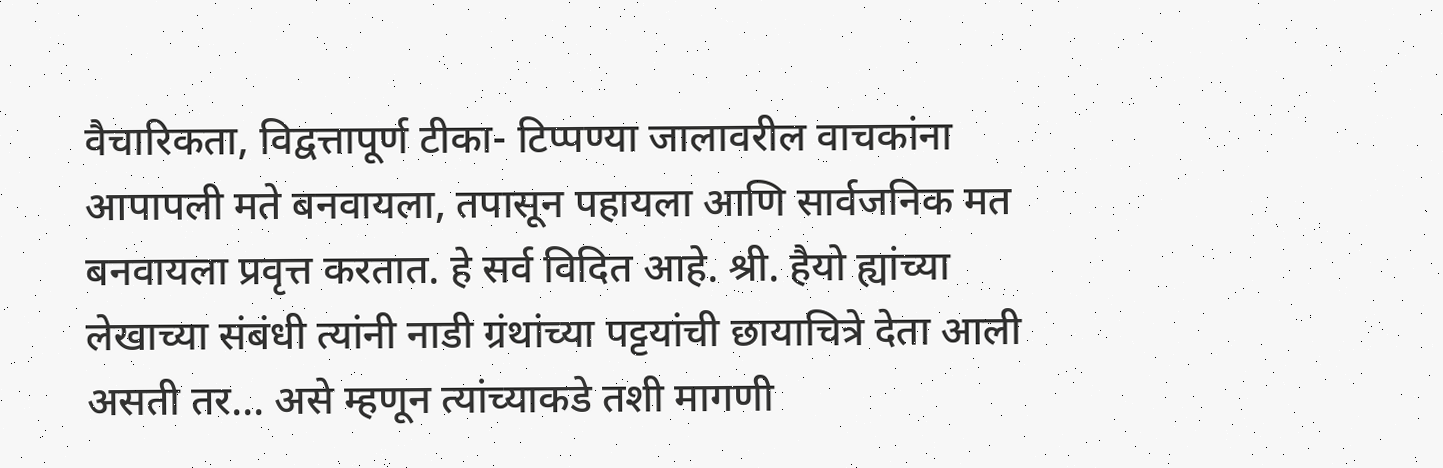वैचारिकता, विद्वत्तापूर्ण टीका- टिप्पण्या जालावरील वाचकांना आपापली मते बनवायला, तपासून पहायला आणि सार्वजनिक मत बनवायला प्रवृत्त करतात. हे सर्व विदित आहे. श्री. हैयो ह्यांच्या लेखाच्या संबंधी त्यांनी नाडी ग्रंथांच्या पट्टयांची छायाचित्रे देता आली असती तर... असे म्हणून त्यांच्याकडे तशी मागणी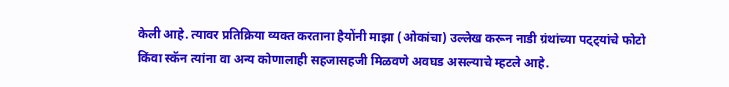केली आहे. त्यावर प्रतिक्रिया व्यक्त करताना हैयोंनी माझा (ओकांचा) उल्लेख करून नाडी ग्रंथांच्या पट्ट्यांचे फोटो किंवा स्कॅन त्यांना वा अन्य कोणालाही सहजासहजी मिळवणे अवघड असल्याचे म्हटले आहे.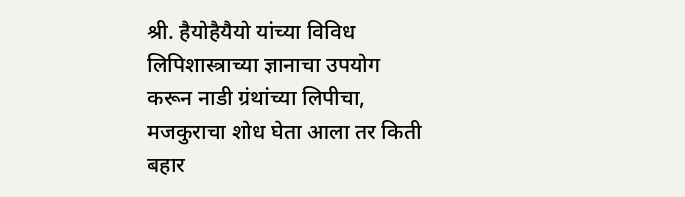श्री. हैयोहैयैयो यांच्या विविध लिपिशास्त्राच्या ज्ञानाचा उपयोग करून नाडी ग्रंथांच्या लिपीचा, मजकुराचा शोध घेता आला तर किती बहार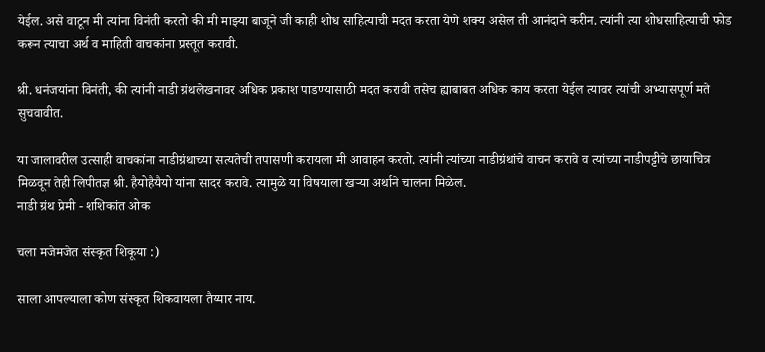येईल. असे वाटून मी त्यांना विनंती करतो की मी माझ्या बाजूने जी काही शोध साहित्याची मदत करता येणे शक्य असेल ती आनंदाने करीन. त्यांनी त्या शोधसाहित्याची फोड करून त्याचा अर्थ व माहिती वाचकांना प्रस्तूत करावी.

श्री. धनंजयांना विनंती, की त्यांनी नाडी ग्रंथलेखनावर अधिक प्रकाश पाडण्यासाठी मदत करावी तसेच ह्याबाबत अधिक काय करता येईल त्यावर त्यांची अभ्यासपूर्ण मते सुचवावीत.

या जालावरील उत्साही वाचकांना नाडीग्रंथाच्या सत्यतेची तपासणी करायला मी आवाहन करतो. त्यांनी त्यांच्या नाडीग्रंथांचे वाचन करावे व त्यांच्या नाडीपट्टीचे छायाचित्र मिळवून तेही लिपीतज्ञ श्री. हैयोहैयैयो यांना सादर करावे. त्यामुळे या विषयाला खऱ्या अर्थाने चालना मिळेल.
नाडी ग्रंथ प्रेमी - शशिकांत ओक

चला मजेमजेत संस्कृत शिकूया :)

साला आपल्याला कोण संस्कृत शिकवायला तैय्यार नाय.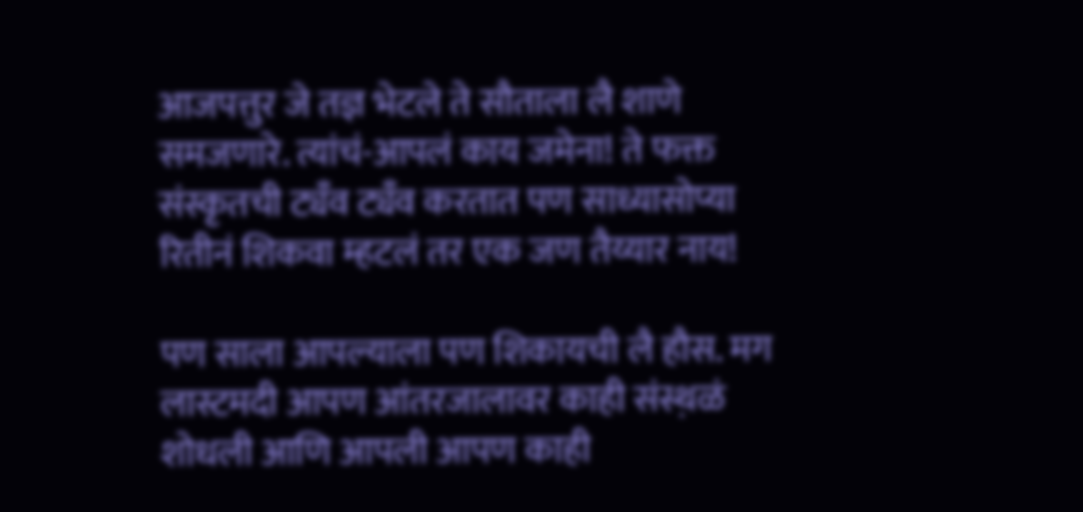आजपत्तुर जे तज्ञ भेटले ते सौताला लै शाणे समजणारे. त्यांचं-आपलं काय जमेना! ते फक्त संस्कृतची ट्यँव ट्यँव करतात पण साध्यासोप्या रितीनं शिकवा म्हटलं तर एक जण तैय्यार नाय!

पण साला आपल्याला पण शिकायची लै हौस. मग लास्टमदी आपण आंतरजालावर काही संस्थ़ळं शोधली आणि आपली आपण काही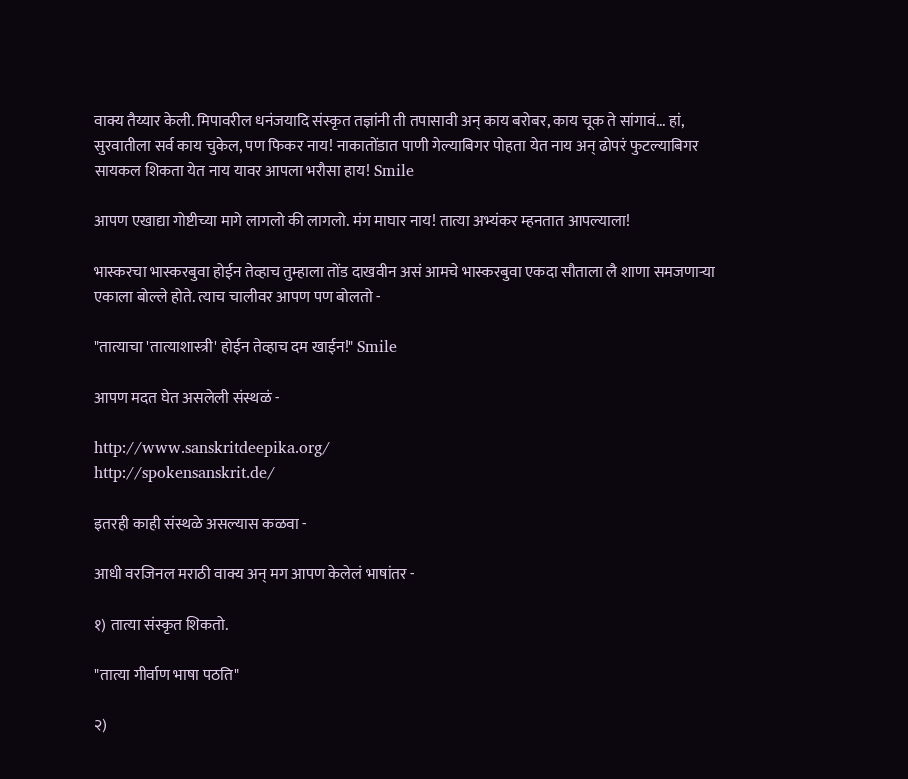वाक्य तैय्यार केली. मिपावरील धनंजयादि संस्कृत तज्ञांनी ती तपासावी अन् काय बरोबर, काय चूक ते सांगावं... हां, सुरवातीला सर्व काय चुकेल, पण फिकर नाय! नाकातोंडात पाणी गेल्याबिगर पोहता येत नाय अन् ढोपरं फुटल्याबिगर सायकल शिकता येत नाय यावर आपला भरौसा हाय! Smile

आपण एखाद्या गोष्टीच्या मागे लागलो की लागलो. मंग माघार नाय! तात्या अभ्यंकर म्हनतात आपल्याला!

भास्करचा भास्करबुवा होईन तेव्हाच तुम्हाला तोंड दाखवीन असं आमचे भास्करबुवा एकदा सौताला लै शाणा समजणार्‍या एकाला बोल्ले होते. त्याच चालीवर आपण पण बोलतो -

"तात्याचा 'तात्याशास्त्री' होईन तेव्हाच दम खाईन!" Smile

आपण मदत घेत असलेली संस्थळं -

http://www.sanskritdeepika.org/
http://spokensanskrit.de/

इतरही काही संस्थळे असल्यास कळवा -

आधी वरजिनल मराठी वाक्य अन् मग आपण केलेलं भाषांतर -

१) तात्या संस्कृत शिकतो.

"तात्या गीर्वाण भाषा पठति"

२)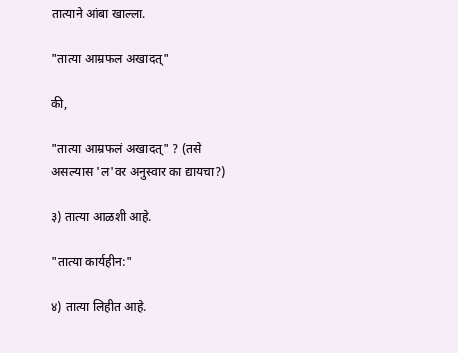तात्याने आंबा खाल्ला.

"तात्या आम्रफल अखादत्"

की,

"तात्या आम्रफलं अखादत्" ? (तसे असल्यास 'ल'वर अनुस्वार का द्यायचा?)

३) तात्या आळशी आहे.

"तात्या कार्यहीन:"

४) तात्या लिहीत आहे.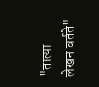"तात्या लेखन वर्तते"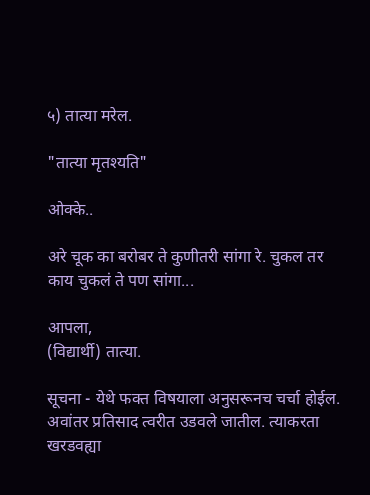५) तात्या मरेल.

"तात्या मृतश्यति"

ओक्के..

अरे चूक का बरोबर ते कुणीतरी सांगा रे. चुकल तर काय चुकलं ते पण सांगा...

आपला,
(विद्यार्थी) तात्या.

सूचना - येथे फक्त विषयाला अनुसरूनच चर्चा होईल. अवांतर प्रतिसाद त्वरीत उडवले जातील. त्याकरता खरडवह्या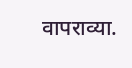वापराव्या.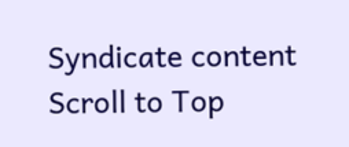Syndicate content
Scroll to Top